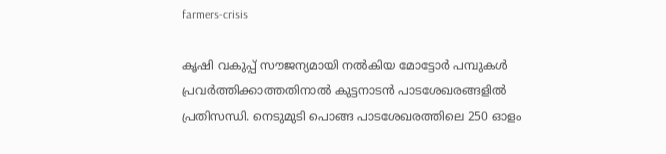farmers-crisis

കൃഷി വകുപ്പ് സൗജന്യമായി നൽകിയ മോട്ടോർ പമ്പുകൾ പ്രവർത്തിക്കാത്തതിനാൽ കുട്ടനാടൻ പാടശേഖരങ്ങളിൽ പ്രതിസന്ധി. നെടുമുടി പൊങ്ങ പാടശേഖരത്തിലെ 250 ഓളം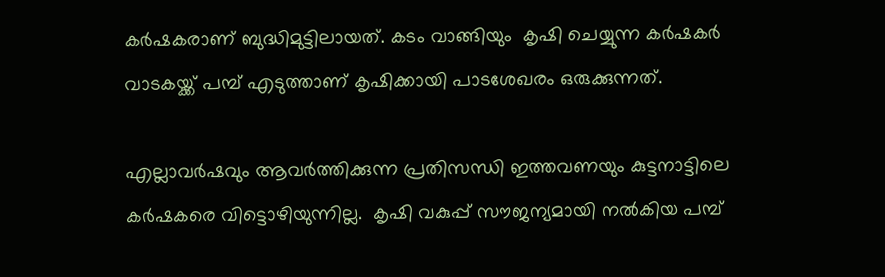കർഷകരാണ് ബുദ്ധിമുട്ടിലായത്. കടം വാങ്ങിയും  കൃഷി ചെയ്യുന്ന കർഷകർ വാടകയ്ക്ക് പമ്പ് എടുത്താണ് കൃഷിക്കായി പാടശേഖരം ഒരുക്കുന്നത്.

എല്ലാവർഷവും ആവർത്തിക്കുന്ന പ്രതിസന്ധി ഇത്തവണയും കുട്ടനാട്ടിലെ  കർഷകരെ വിട്ടൊഴിയുന്നില്ല.  കൃഷി വകുപ്പ് സൗജന്യമായി നൽകിയ പമ്പ്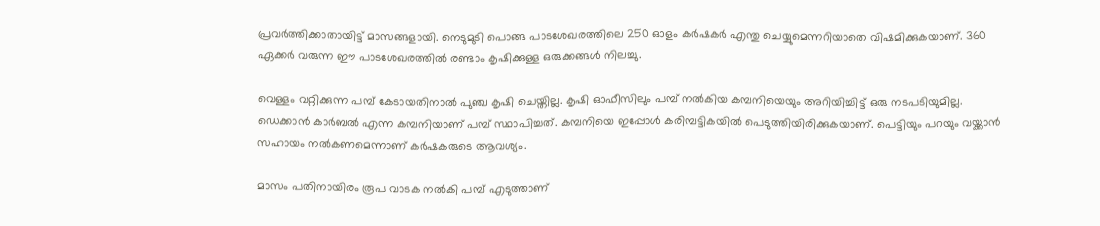പ്രവർത്തിക്കാതായിട്ട് മാസങ്ങളായി. നെടുമുടി പൊങ്ങ പാടശേഖരത്തിലെ 250 ഓളം കര്‍ഷകര്‍ എന്തു ചെയ്യുമെന്നറിയാതെ വിഷമിക്കുകയാണ്. 360 ഏക്കർ വരുന്ന ഈ പാടശേഖരത്തിൽ രണ്ടാം കൃഷിക്കുള്ള ഒരുക്കങ്ങൾ നിലച്ചു.

വെള്ളം വറ്റിക്കുന്ന പമ്പ് കേടായതിനാൽ പുഞ്ച കൃഷി ചെയ്തില്ല. കൃഷി ഓഫീസിലും പമ്പ് നൽകിയ കമ്പനിയെയും അറിയിച്ചിട്ട് ഒരു നടപടിയുമില്ല. ഡെക്കാൻ കാർബൽ എന്ന കമ്പനിയാണ് പമ്പ് സ്ഥാപിച്ചത്. കമ്പനിയെ ഇപ്പോൾ കരിമ്പട്ടികയിൽ പെടുത്തിയിരിക്കുകയാണ്. പെട്ടിയും പറയും വയ്ക്കാൻ സഹായം നൽകണമെന്നാണ് കർഷകരുടെ ആവശ്യം.

മാസം പതിനായിരം രൂപ വാടക നൽകി പമ്പ് എടുത്താണ്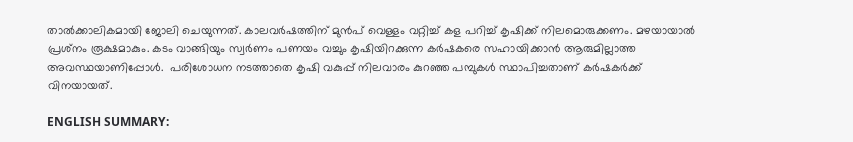താൽക്കാലികമായി ജോലി ചെയുന്നത്. കാലവർഷത്തിന് മുൻപ് വെള്ളം വറ്റിച്ച് കള പറിച്ച് കൃഷിക്ക് നിലമൊരുക്കണം. മഴയായാൽ പ്രശ്‌നം രൂക്ഷമാകും. കടം വാങ്ങിയും സ്വർണം പണയം വച്ചും കൃഷിയിറക്കുന്ന കർഷകരെ സഹായിക്കാൻ ആരുമില്ലാത്ത അവസ്ഥയാണിപ്പോൾ.  പരിശോധന നടത്താതെ കൃഷി വകുപ്പ് നിലവാരം കുറഞ്ഞ പമ്പുകൾ സ്ഥാപിച്ചതാണ് കർഷകർക്ക് വിനയായത്.

ENGLISH SUMMARY: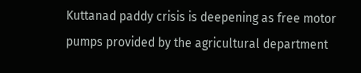Kuttanad paddy crisis is deepening as free motor pumps provided by the agricultural department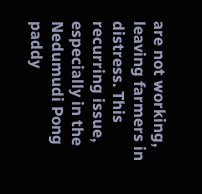are not working, leaving farmers in distress. This recurring issue, especially in the Nedumudi Pong paddy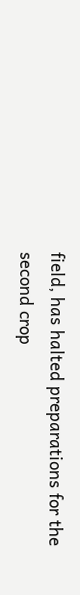field, has halted preparations for the second crop